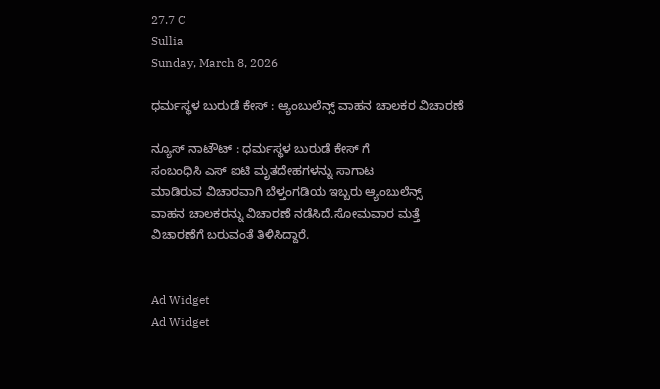27.7 C
Sullia
Sunday, March 8, 2026

ಧರ್ಮಸ್ಥಳ ಬುರುಡೆ ಕೇಸ್ : ಆ್ಯಂಬುಲೆನ್ಸ್ ವಾಹನ ಚಾಲಕರ ವಿಚಾರಣೆ

ನ್ಯೂಸ್ ನಾಟೌಟ್ : ಧರ್ಮಸ್ಥಳ ಬುರುಡೆ ಕೇಸ್ ಗೆ
ಸಂಬಂಧಿಸಿ ಎಸ್ ಐಟಿ ಮೃತದೇಹಗಳನ್ನು ಸಾಗಾಟ
ಮಾಡಿರುವ ವಿಚಾರವಾಗಿ ಬೆಳ್ತಂಗಡಿಯ ಇಬ್ಬರು ಆ್ಯಂಬುಲೆನ್ಸ್
ವಾಹನ ಚಾಲಕರನ್ನು ವಿಚಾರಣೆ ನಡೆಸಿದೆ.ಸೋಮವಾರ ಮತ್ತೆ
ವಿಚಾರಣೆಗೆ ಬರುವಂತೆ ತಿಳಿಸಿದ್ದಾರೆ.


Ad Widget
Ad Widget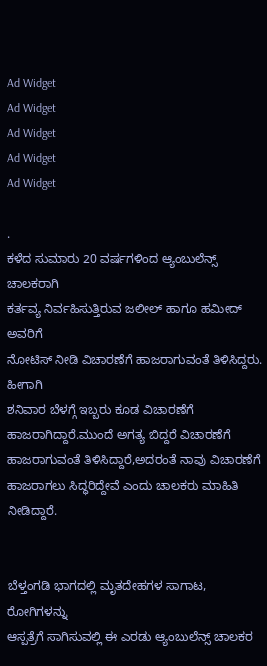Ad Widget
Ad Widget
Ad Widget
Ad Widget
Ad Widget

.
ಕಳೆದ ಸುಮಾರು 20 ವರ್ಷಗಳಿಂದ ಆ್ಯಂಬುಲೆನ್ಸ್ ಚಾಲಕರಾಗಿ
ಕರ್ತವ್ಯ ನಿರ್ವಹಿಸುತ್ತಿರುವ ಜಲೀಲ್ ಹಾಗೂ ಹಮೀದ್ ಅವರಿಗೆ
ನೋಟಿಸ್ ನೀಡಿ ವಿಚಾರಣೆಗೆ ಹಾಜರಾಗುವಂತೆ ತಿಳಿಸಿದ್ದರು. ಹೀಗಾಗಿ
ಶನಿವಾರ ಬೆಳಗ್ಗೆ ಇಬ್ಬರು ಕೂಡ ವಿಚಾರಣೆಗೆ ಹಾಜರಾಗಿದ್ದಾರೆ.ಮುಂದೆ ಅಗತ್ಯ ಬಿದ್ದರೆ ವಿಚಾರಣೆಗೆ ಹಾಜರಾಗುವಂತೆ ತಿಳಿಸಿದ್ದಾರೆ,ಅದರಂತೆ ನಾವು ವಿಚಾರಣೆಗೆ ಹಾಜರಾಗಲು ಸಿದ್ಧರಿದ್ದೇವೆ ಎಂದು ಚಾಲಕರು ಮಾಹಿತಿ ನೀಡಿದ್ದಾರೆ.


ಬೆಳ್ತಂಗಡಿ ಭಾಗದಲ್ಲಿ ಮೃತದೇಹಗಳ ಸಾಗಾಟ, ರೋಗಿಗಳನ್ನು
ಆಸ್ಪತ್ರೆಗೆ ಸಾಗಿಸುವಲ್ಲಿ ಈ ಎರಡು ಆ್ಯಂಬುಲೆನ್ಸ್ ಚಾಲಕರ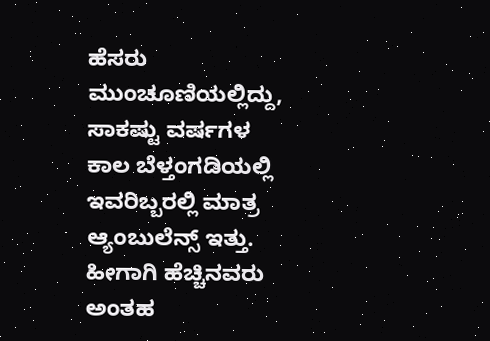ಹೆಸರು
ಮುಂಚೂಣಿಯಲ್ಲಿದ್ದು, ಸಾಕಷ್ಟು ವರ್ಷಗಳ ಕಾಲ ಬೆಳ್ತಂಗಡಿಯಲ್ಲಿ
ಇವರಿಬ್ಬರಲ್ಲಿ ಮಾತ್ರ ಆ್ಯಂಬುಲೆನ್ಸ್ ಇತ್ತು. ಹೀಗಾಗಿ ಹೆಚ್ಚಿನವರು
ಅಂತಹ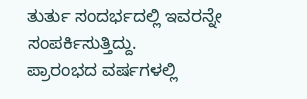ತುರ್ತು ಸಂದರ್ಭದಲ್ಲಿ ಇವರನ್ನೇ ಸಂಪರ್ಕಿಸುತ್ತಿದ್ದು.
ಪ್ರಾರಂಭದ ವರ್ಷಗಳಲ್ಲಿ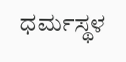ಧರ್ಮಸ್ಥಳ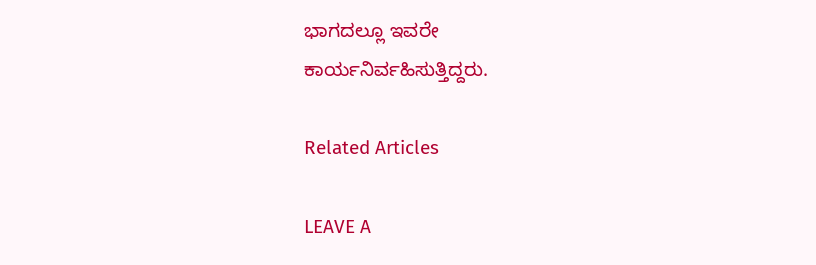ಭಾಗದಲ್ಲೂ ಇವರೇ
ಕಾರ್ಯನಿರ್ವಹಿಸುತ್ತಿದ್ದರು.

Related Articles

LEAVE A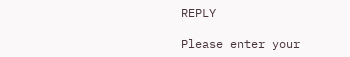REPLY

Please enter your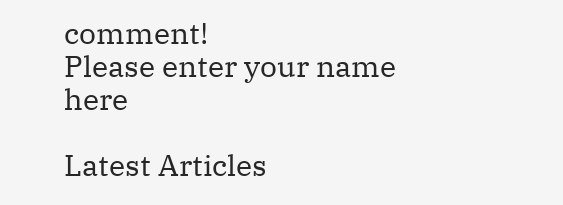comment!
Please enter your name here

Latest Articles